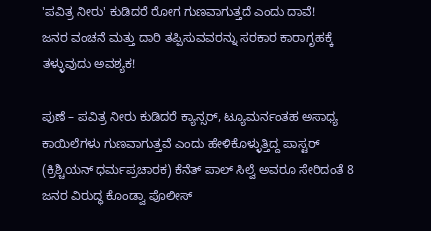'ಪವಿತ್ರ ನೀರು' ಕುಡಿದರೆ ರೋಗ ಗುಣವಾಗುತ್ತದೆ ಎಂದು ದಾವೆ!
ಜನರ ವಂಚನೆ ಮತ್ತು ದಾರಿ ತಪ್ಪಿಸುವವರನ್ನು ಸರಕಾರ ಕಾರಾಗೃಹಕ್ಕೆ ತಳ್ಳುವುದು ಅವಶ್ಯಕ!

ಪುಣೆ – ಪವಿತ್ರ ನೀರು ಕುಡಿದರೆ ಕ್ಯಾನ್ಸರ್, ಟ್ಯೂಮರ್ನಂತಹ ಅಸಾಧ್ಯ ಕಾಯಿಲೆಗಳು ಗುಣವಾಗುತ್ತವೆ ಎಂದು ಹೇಳಿಕೊಳ್ಳುತ್ತಿದ್ದ ಪಾಸ್ಟರ್ (ಕ್ರಿಶ್ಚಿಯನ್ ಧರ್ಮಪ್ರಚಾರಕ) ಕೆನೆತ್ ಪಾಲ್ ಸಿಲ್ವೆ ಅವರೂ ಸೇರಿದಂತೆ 8 ಜನರ ವಿರುದ್ಧ ಕೊಂಡ್ವಾ ಪೊಲೀಸ್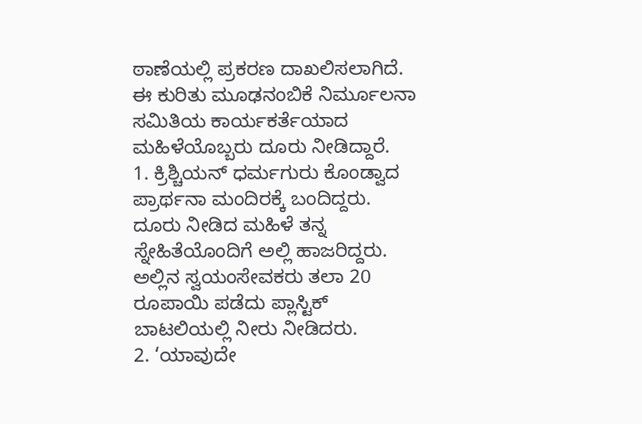ಠಾಣೆಯಲ್ಲಿ ಪ್ರಕರಣ ದಾಖಲಿಸಲಾಗಿದೆ. ಈ ಕುರಿತು ಮೂಢನಂಬಿಕೆ ನಿರ್ಮೂಲನಾ ಸಮಿತಿಯ ಕಾರ್ಯಕರ್ತೆಯಾದ ಮಹಿಳೆಯೊಬ್ಬರು ದೂರು ನೀಡಿದ್ದಾರೆ.
1. ಕ್ರಿಶ್ಚಿಯನ್ ಧರ್ಮಗುರು ಕೊಂಡ್ವಾದ ಪ್ರಾರ್ಥನಾ ಮಂದಿರಕ್ಕೆ ಬಂದಿದ್ದರು. ದೂರು ನೀಡಿದ ಮಹಿಳೆ ತನ್ನ ಸ್ನೇಹಿತೆಯೊಂದಿಗೆ ಅಲ್ಲಿ ಹಾಜರಿದ್ದರು. ಅಲ್ಲಿನ ಸ್ವಯಂಸೇವಕರು ತಲಾ 20 ರೂಪಾಯಿ ಪಡೆದು ಪ್ಲಾಸ್ಟಿಕ್ ಬಾಟಲಿಯಲ್ಲಿ ನೀರು ನೀಡಿದರು.
2. ‘ಯಾವುದೇ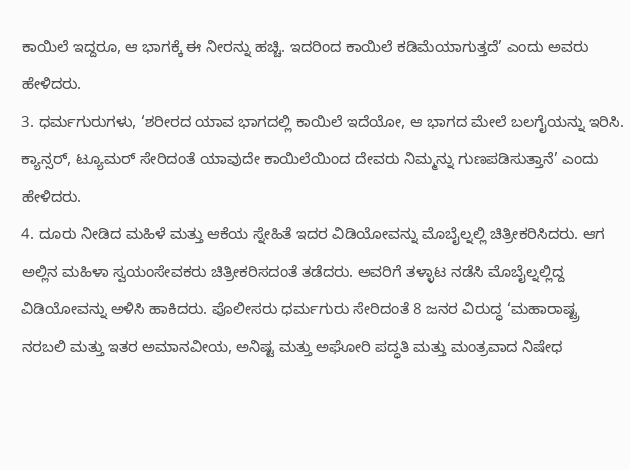ಕಾಯಿಲೆ ಇದ್ದರೂ, ಆ ಭಾಗಕ್ಕೆ ಈ ನೀರನ್ನು ಹಚ್ಚಿ. ಇದರಿಂದ ಕಾಯಿಲೆ ಕಡಿಮೆಯಾಗುತ್ತದೆ’ ಎಂದು ಅವರು ಹೇಳಿದರು.
3. ಧರ್ಮಗುರುಗಳು, ‘ಶರೀರದ ಯಾವ ಭಾಗದಲ್ಲಿ ಕಾಯಿಲೆ ಇದೆಯೋ, ಆ ಭಾಗದ ಮೇಲೆ ಬಲಗೈಯನ್ನು ಇರಿಸಿ. ಕ್ಯಾನ್ಸರ್, ಟ್ಯೂಮರ್ ಸೇರಿದಂತೆ ಯಾವುದೇ ಕಾಯಿಲೆಯಿಂದ ದೇವರು ನಿಮ್ಮನ್ನು ಗುಣಪಡಿಸುತ್ತಾನೆ’ ಎಂದು ಹೇಳಿದರು.
4. ದೂರು ನೀಡಿದ ಮಹಿಳೆ ಮತ್ತು ಆಕೆಯ ಸ್ನೇಹಿತೆ ಇದರ ವಿಡಿಯೋವನ್ನು ಮೊಬೈಲ್ನಲ್ಲಿ ಚಿತ್ರೀಕರಿಸಿದರು. ಆಗ ಅಲ್ಲಿನ ಮಹಿಳಾ ಸ್ವಯಂಸೇವಕರು ಚಿತ್ರೀಕರಿಸದಂತೆ ತಡೆದರು. ಅವರಿಗೆ ತಳ್ಳಾಟ ನಡೆಸಿ ಮೊಬೈಲ್ನಲ್ಲಿದ್ದ ವಿಡಿಯೋವನ್ನು ಅಳಿಸಿ ಹಾಕಿದರು. ಪೊಲೀಸರು ಧರ್ಮಗುರು ಸೇರಿದಂತೆ 8 ಜನರ ವಿರುದ್ಧ ‘ಮಹಾರಾಷ್ಟ್ರ ನರಬಲಿ ಮತ್ತು ಇತರ ಅಮಾನವೀಯ, ಅನಿಷ್ಟ ಮತ್ತು ಅಘೋರಿ ಪದ್ಧತಿ ಮತ್ತು ಮಂತ್ರವಾದ ನಿಷೇಧ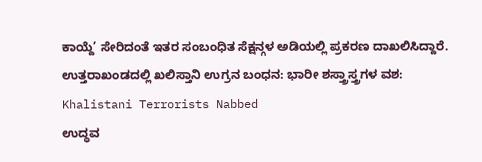ಕಾಯ್ದೆ’ ಸೇರಿದಂತೆ ಇತರ ಸಂಬಂಧಿತ ಸೆಕ್ಷನ್ಗಳ ಅಡಿಯಲ್ಲಿ ಪ್ರಕರಣ ದಾಖಲಿಸಿದ್ದಾರೆ.
ಉತ್ತರಾಖಂಡದಲ್ಲಿ ಖಲಿಸ್ತಾನಿ ಉಗ್ರನ ಬಂಧನ: ಭಾರೀ ಶಸ್ತ್ರಾಸ್ತ್ರಗಳ ವಶ: Khalistani Terrorists Nabbed
ಉದ್ಧವ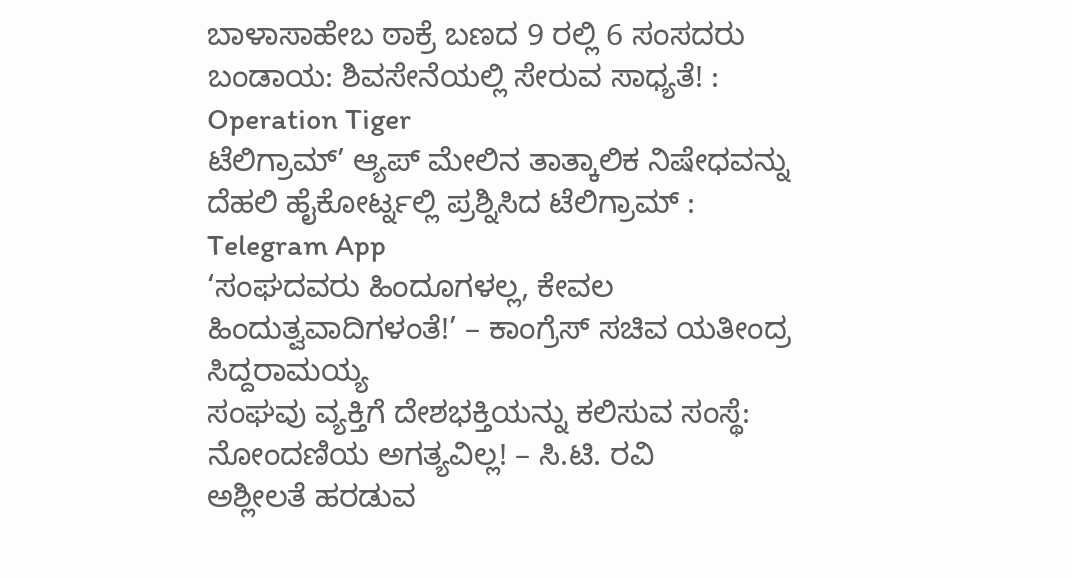ಬಾಳಾಸಾಹೇಬ ಠಾಕ್ರೆ ಬಣದ 9 ರಲ್ಲಿ 6 ಸಂಸದರು ಬಂಡಾಯ: ಶಿವಸೇನೆಯಲ್ಲಿ ಸೇರುವ ಸಾಧ್ಯತೆ! : Operation Tiger
ಟೆಲಿಗ್ರಾಮ್’ ಆ್ಯಪ್ ಮೇಲಿನ ತಾತ್ಕಾಲಿಕ ನಿಷೇಧವನ್ನು ದೆಹಲಿ ಹೈಕೋರ್ಟ್ನಲ್ಲಿ ಪ್ರಶ್ನಿಸಿದ ಟೆಲಿಗ್ರಾಮ್ : Telegram App
‘ಸಂಘದವರು ಹಿಂದೂಗಳಲ್ಲ, ಕೇವಲ ಹಿಂದುತ್ವವಾದಿಗಳಂತೆ!’ – ಕಾಂಗ್ರೆಸ್ ಸಚಿವ ಯತೀಂದ್ರ ಸಿದ್ದರಾಮಯ್ಯ
ಸಂಘವು ವ್ಯಕ್ತಿಗೆ ದೇಶಭಕ್ತಿಯನ್ನು ಕಲಿಸುವ ಸಂಸ್ಥೆ: ನೋಂದಣಿಯ ಅಗತ್ಯವಿಲ್ಲ! – ಸಿ.ಟಿ. ರವಿ
ಅಶ್ಲೀಲತೆ ಹರಡುವ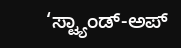‘ಸ್ಟ್ಯಾಂಡ್-ಅಪ್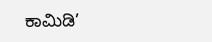ಕಾಮಿಡಿ’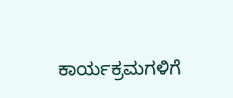ಕಾರ್ಯಕ್ರಮಗಳಿಗೆ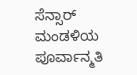ಸೆನ್ಸಾರ್ ಮಂಡಳಿಯ ಪೂರ್ವಾನ್ಮತಿ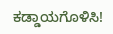ಕಡ್ಡಾಯಗೊಳಿಸಿ!